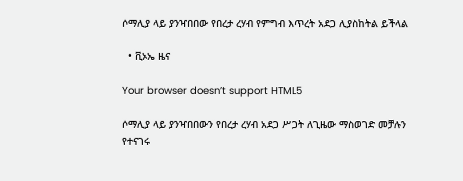ሶማሊያ ላይ ያንዣበበው የበረታ ረሃብ የምግብ እጥረት አደጋ ሊያስከትል ይችላል

  • ቪኦኤ ዜና

Your browser doesn’t support HTML5

ሶማሊያ ላይ ያንዣበበውን የበረታ ረሃብ አደጋ ሥጋት ለጊዜው ማስወገድ መቻሉን የተናገሩ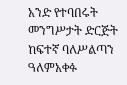አንድ የተባበሩት መንግሥታት ድርጅት ከፍተኛ ባለሥልጣን ዓለምአቀፉ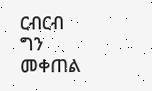ርብርብ ግን መቀጠል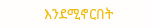እንደሚኖርበት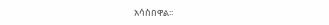አሳስበዋል፡፡